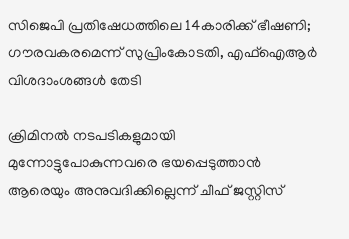സിജെപി പ്രതിഷേധത്തിലെ 14കാരിക്ക് ഭീഷണി; ഗൗരവകരമെന്ന് സുപ്രിംകോടതി, എഫ്‌ഐആര്‍ വിശദാംശങ്ങള്‍ തേടി

ക്രിമിനല്‍ നടപടികളുമായി മുന്നോട്ടുപോകുന്നവരെ ഭയപ്പെടുത്താന്‍ ആരെയും അനുവദിക്കില്ലെന്ന് ചീഫ് ജസ്റ്റിസ്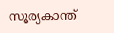സൂര്യകാന്ത്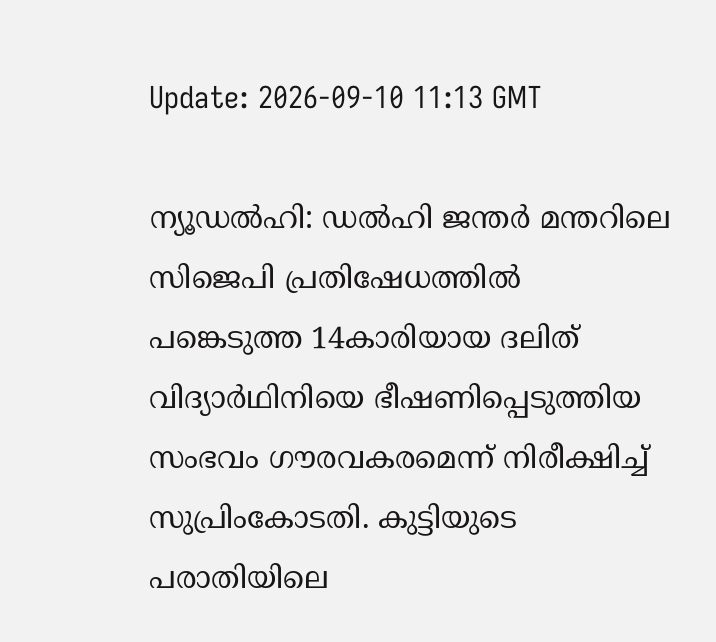Update: 2026-09-10 11:13 GMT

ന്യൂഡല്‍ഹി: ഡല്‍ഹി ജന്തര്‍ മന്തറിലെ സിജെപി പ്രതിഷേധത്തില്‍ പങ്കെടുത്ത 14കാരിയായ ദലിത് വിദ്യാര്‍ഥിനിയെ ഭീഷണിപ്പെടുത്തിയ സംഭവം ഗൗരവകരമെന്ന് നിരീക്ഷിച്ച് സുപ്രിംകോടതി. കുട്ടിയുടെ പരാതിയിലെ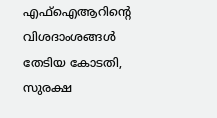എഫ്‌ഐആറിന്റെ വിശദാംശങ്ങള്‍ തേടിയ കോടതി, സുരക്ഷ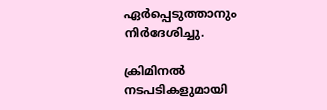ഏര്‍പ്പെടുത്താനും നിര്‍ദേശിച്ചു.

ക്രിമിനല്‍ നടപടികളുമായി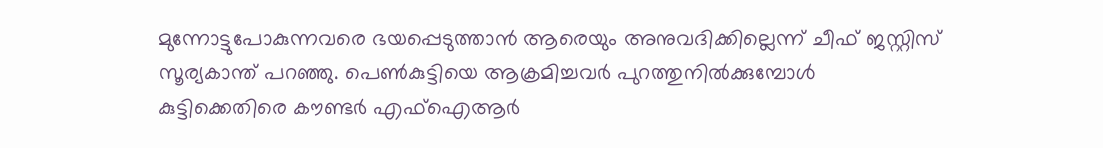മുന്നോട്ടുപോകുന്നവരെ ഭയപ്പെടുത്താന്‍ ആരെയും അനുവദിക്കില്ലെന്ന് ചീഫ് ജസ്റ്റിസ് സൂര്യകാന്ത് പറഞ്ഞു. പെണ്‍കുട്ടിയെ ആക്രമിച്ചവര്‍ പുറത്തുനില്‍ക്കുമ്പോള്‍ കുട്ടിക്കെതിരെ കൗണ്ടര്‍ എഫ്ഐആര്‍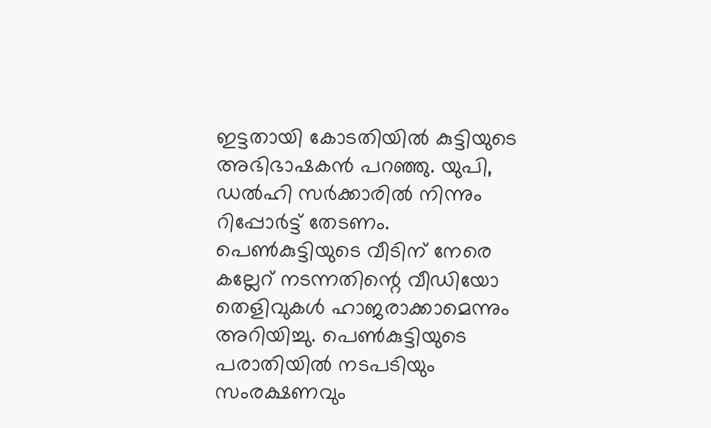ഇട്ടതായി കോടതിയില്‍ കുട്ടിയുടെ അഭിഭാഷകന്‍ പറഞ്ഞു. യുപി, ഡല്‍ഹി സര്‍ക്കാരില്‍ നിന്നും റിപ്പോര്‍ട്ട് തേടണം. പെണ്‍കുട്ടിയുടെ വീടിന് നേരെ കല്ലേറ് നടന്നതിന്റെ വീഡിയോ തെളിവുകള്‍ ഹാജരാക്കാമെന്നും അറിയിച്ചു. പെണ്‍കുട്ടിയുടെ പരാതിയില്‍ നടപടിയും സംരക്ഷണവും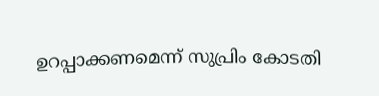ഉറപ്പാക്കണമെന്ന് സുപ്രിം കോടതി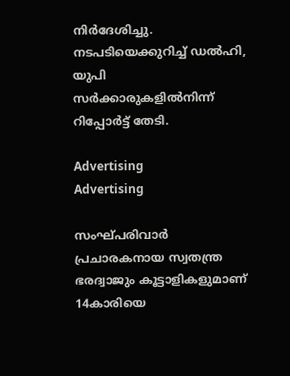നിര്‍ദേശിച്ചു. നടപടിയെക്കുറിച്ച് ഡല്‍ഹി, യുപി സര്‍ക്കാരുകളില്‍നിന്ന് റിപ്പോര്‍ട്ട് തേടി.

Advertising
Advertising

സംഘ്പരിവാര്‍ പ്രചാരകനായ സ്വതന്ത്ര ഭരദ്വാജും കൂട്ടാളികളുമാണ് 14കാരിയെ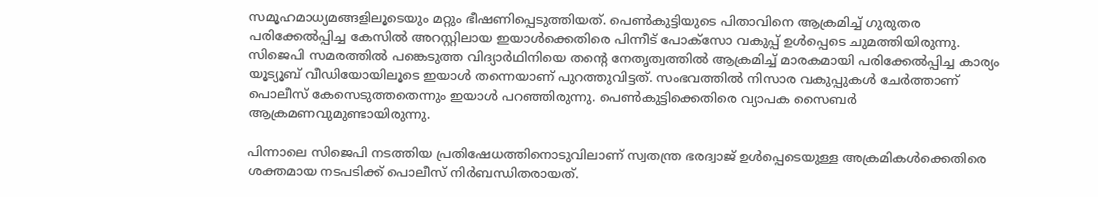സമൂഹമാധ്യമങ്ങളിലൂടെയും മറ്റും ഭീഷണിപ്പെടുത്തിയത്. പെണ്‍കുട്ടിയുടെ പിതാവിനെ ആക്രമിച്ച് ഗുരുതര പരിക്കേല്‍പ്പിച്ച കേസില്‍ അറസ്റ്റിലായ ഇയാള്‍ക്കെതിരെ പിന്നീട് പോക്‌സോ വകുപ്പ് ഉള്‍പ്പെടെ ചുമത്തിയിരുന്നു. സിജെപി സമരത്തില്‍ പങ്കെടുത്ത വിദ്യാര്‍ഥിനിയെ തന്റെ നേതൃത്വത്തില്‍ ആക്രമിച്ച് മാരകമായി പരിക്കേല്‍പ്പിച്ച കാര്യം യൂട്യൂബ് വീഡിയോയിലൂടെ ഇയാള്‍ തന്നെയാണ് പുറത്തുവിട്ടത്. സംഭവത്തില്‍ നിസാര വകുപ്പുകള്‍ ചേര്‍ത്താണ് പൊലീസ് കേസെടുത്തതെന്നും ഇയാള്‍ പറഞ്ഞിരുന്നു. പെണ്‍കുട്ടിക്കെതിരെ വ്യാപക സൈബര്‍ ആക്രമണവുമുണ്ടായിരുന്നു.

പിന്നാലെ സിജെപി നടത്തിയ പ്രതിഷേധത്തിനൊടുവിലാണ് സ്വതന്ത്ര ഭരദ്വാജ് ഉള്‍പ്പെടെയുള്ള അക്രമികള്‍ക്കെതിരെ ശക്തമായ നടപടിക്ക് പൊലീസ് നിര്‍ബന്ധിതരായത്.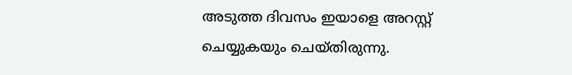അടുത്ത ദിവസം ഇയാളെ അറസ്റ്റ് ചെയ്യുകയും ചെയ്തിരുന്നു.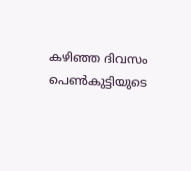കഴിഞ്ഞ ദിവസം പെണ്‍കുട്ടിയുടെ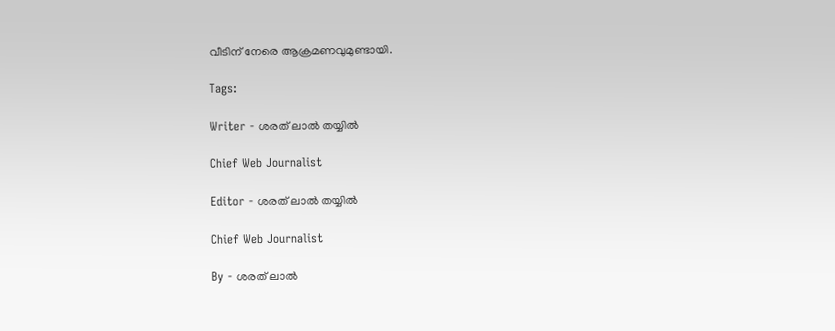വീടിന് നേരെ ആക്രമണവുമുണ്ടായി.

Tags:

Writer - ശരത് ലാൽ തയ്യിൽ

Chief Web Journalist

Editor - ശരത് ലാൽ തയ്യിൽ

Chief Web Journalist

By - ശരത് ലാൽ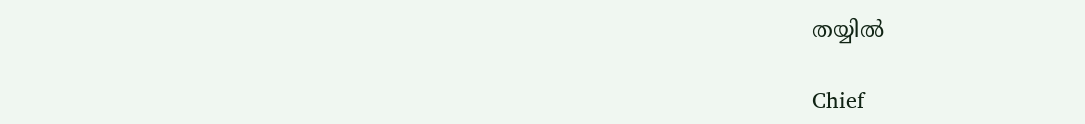തയ്യിൽ

Chief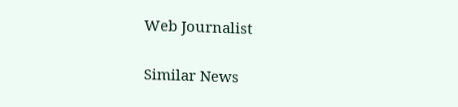Web Journalist

Similar News